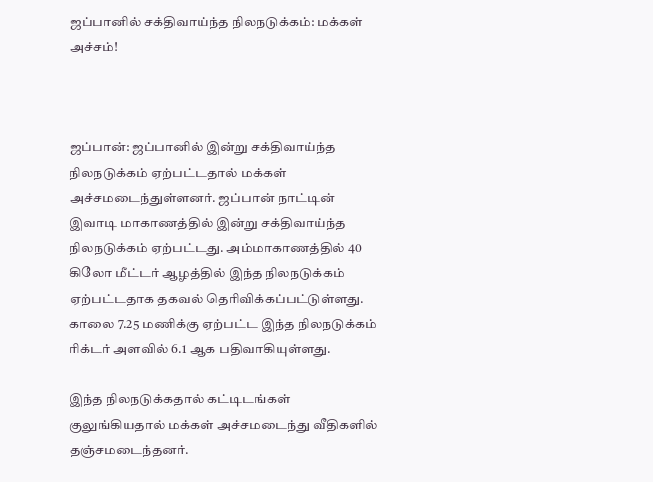ஜப்பானில் சக்திவாய்ந்த நிலநடுக்கம்: மக்கள் அச்சம்!



ஜப்பான்: ஜப்பானில் இன்று சக்திவாய்ந்த நிலநடுக்கம் ஏற்பட்டதால் மக்கள் அச்சமடைந்துள்ளனர். ஜப்பான் நாட்டின் இவாடி மாகாணத்தில் இன்று சக்திவாய்ந்த நிலநடுக்கம் ஏற்பட்டது. அம்மாகாணத்தில் 40 கிலோ மீட்டர் ஆழத்தில் இந்த நிலநடுக்கம் ஏற்பட்டதாக தகவல் தெரிவிக்கப்பட்டுள்ளது. காலை 7.25 மணிக்கு ஏற்பட்ட இந்த நிலநடுக்கம் ரிக்டர் அளவில் 6.1 ஆக பதிவாகியுள்ளது.

இந்த நிலநடுக்கதால் கட்டிடங்கள் குலுங்கியதால் மக்கள் அச்சமடைந்து வீதிகளில் தஞ்சமடைந்தனர்.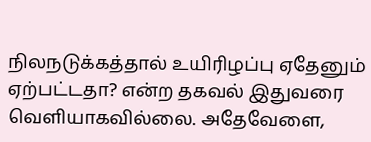நிலநடுக்கத்தால் உயிரிழப்பு ஏதேனும் ஏற்பட்டதா? என்ற தகவல் இதுவரை வெளியாகவில்லை. அதேவேளை,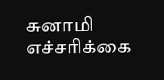சுனாமி எச்சரிக்கை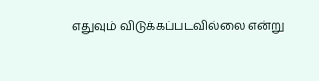எதுவும் விடுக்கப்படவில்லை என்று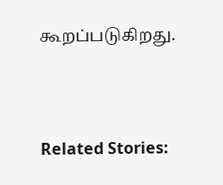கூறப்படுகிறது.



Related Stories: